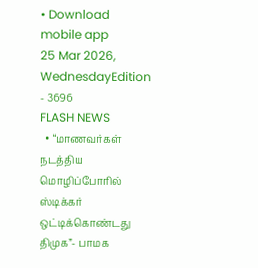• Download mobile app
25 Mar 2026, WednesdayEdition - 3696
FLASH NEWS
  • “மாணவர்கள் நடத்திய மொழிப்போரில் ஸ்டிக்கர் ஒட்டிக்கொண்டது திமுக”- பாமக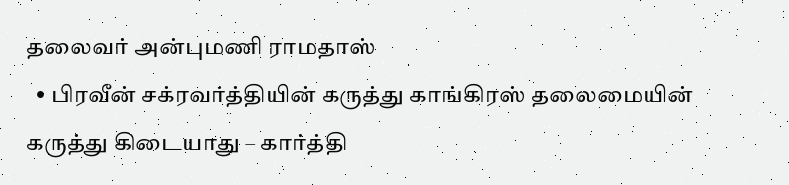தலைவர் அன்புமணி ராமதாஸ்
  • பிரவீன் சக்ரவர்த்தியின் கருத்து காங்கிரஸ் தலைமையின் கருத்து கிடையாது – கார்த்தி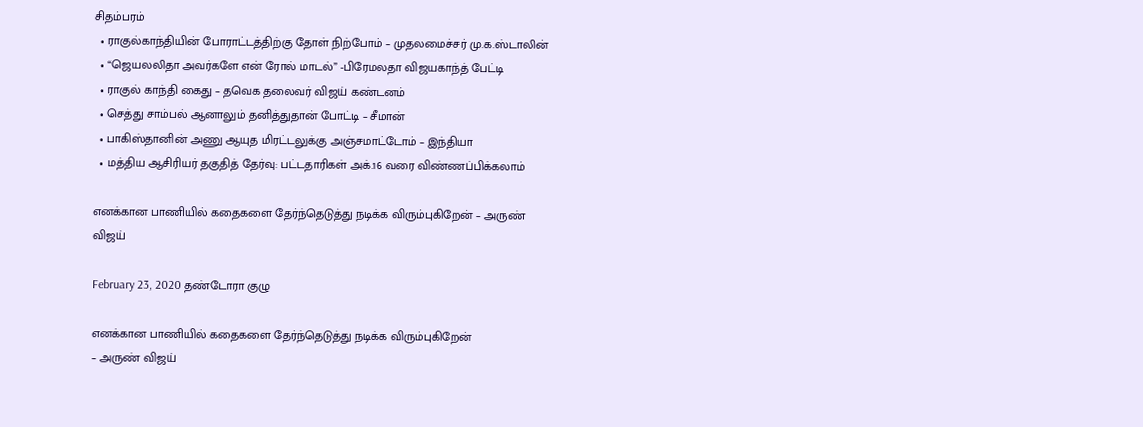சிதம்பரம்
  • ராகுல்காந்தியின் போராட்டத்திற்கு தோள் நிற்போம் – முதலமைச்சர் மு.க.ஸ்டாலின்
  • “ஜெயலலிதா அவர்களே என் ரோல் மாடல்” -பிரேமலதா விஜயகாந்த் பேட்டி
  • ராகுல் காந்தி கைது – தவெக தலைவர் விஜய் கண்டனம்
  • செத்து சாம்பல் ஆனாலும் தனித்துதான் போட்டி – சீமான்
  • பாகிஸ்தானின் அணு ஆயுத மிரட்டலுக்கு அஞ்சமாட்டோம் – இந்தியா
  • மத்திய ஆசிரியர் தகுதித் தேர்வு: பட்டதாரிகள் அக்.16 வரை விண்ணப்பிக்கலாம்

எனக்கான பாணியில் கதைகளை தேர்ந்தெடுத்து நடிக்க விரும்புகிறேன் – அருண் விஜய்

February 23, 2020 தண்டோரா குழு

எனக்கான பாணியில் கதைகளை தேர்ந்தெடுத்து நடிக்க விரும்புகிறேன்
– அருண் விஜய்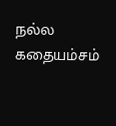நல்ல கதையம்சம்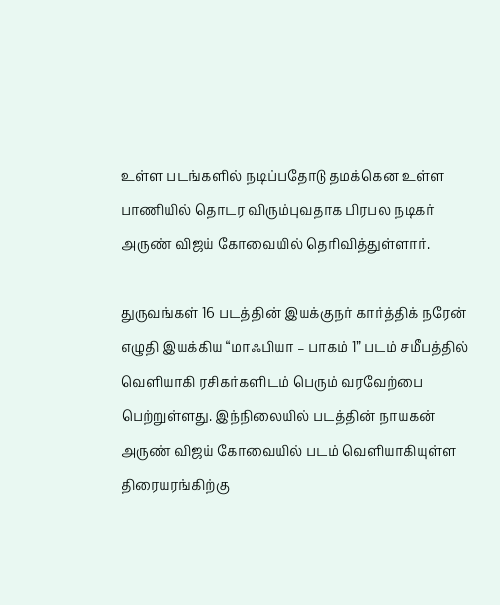உள்ள படங்களில் நடிப்பதோடு தமக்கென உள்ள பாணியில் தொடர விரும்புவதாக பிரபல நடிகர் அருண் விஜய் கோவையில் தெரிவித்துள்ளார்.

துருவங்கள் 16 படத்தின் இயக்குநர் கார்த்திக் நரேன் எழுதி இயக்கிய “மாஃபியா – பாகம் 1” படம் சமீபத்தில் வெளியாகி ரசிகர்களிடம் பெரும் வரவேற்பை பெற்றுள்ளது. இந்நிலையில் படத்தின் நாயகன் அருண் விஜய் கோவையில் படம் வெளியாகியுள்ள திரையரங்கிற்கு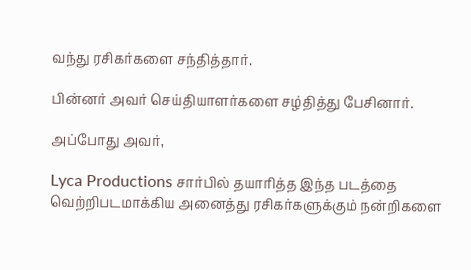வந்து ரசிகர்களை சந்தித்தார்.

பின்னர் அவர் செய்தியாளர்களை சழ்தித்து பேசினார்.

அப்போது அவர்,

Lyca Productions சார்பில் தயாரித்த இந்த படத்தை வெற்றிபடமாக்கிய அனைத்து ரசிகர்களுக்கும் நன்றிகளை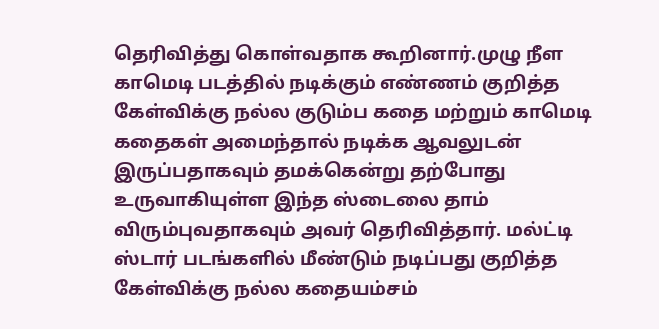தெரிவித்து கொள்வதாக கூறினார்.முழு நீள காமெடி படத்தில் நடிக்கும் எண்ணம் குறித்த கேள்விக்கு நல்ல குடும்ப கதை மற்றும் காமெடி கதைகள் அமைந்தால் நடிக்க ஆவலுடன் இருப்பதாகவும் தமக்கென்று தற்போது உருவாகியுள்ள இந்த ஸ்டைலை தாம் விரும்புவதாகவும் அவர் தெரிவித்தார். மல்ட்டி ஸ்டார் படங்களில் மீண்டும் நடிப்பது குறித்த கேள்விக்கு நல்ல கதையம்சம்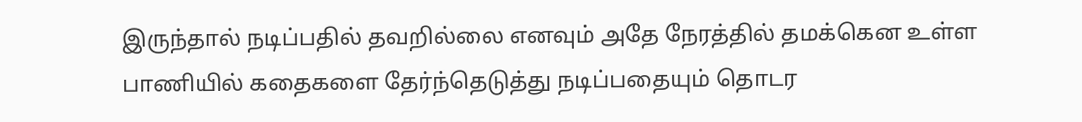இருந்தால் நடிப்பதில் தவறில்லை எனவும் அதே நேரத்தில் தமக்கென உள்ள பாணியில் கதைகளை தேர்ந்தெடுத்து நடிப்பதையும் தொடர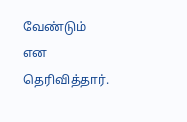வேண்டும் என தெரிவித்தார்.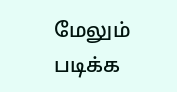மேலும் படிக்க